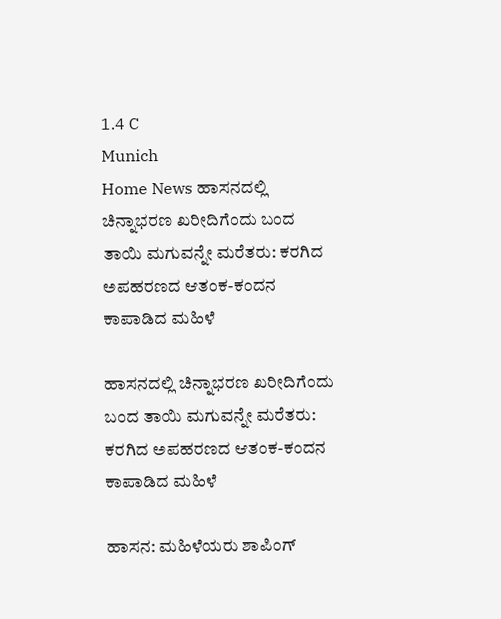1.4 C
Munich
Home News ಹಾಸನದಲ್ಲಿ ಚಿನ್ನಾಭರಣ ಖರೀದಿಗೆಂದು ಬಂದ ತಾಯಿ ಮಗುವನ್ನೇ ಮರೆತರು: ಕರಗಿದ ಅಪಹರಣದ ಆತಂಕ-ಕಂದನ ಕಾಪಾಡಿದ ಮಹಿಳೆ

ಹಾಸನದಲ್ಲಿ ಚಿನ್ನಾಭರಣ ಖರೀದಿಗೆಂದು ಬಂದ ತಾಯಿ ಮಗುವನ್ನೇ ಮರೆತರು: ಕರಗಿದ ಅಪಹರಣದ ಆತಂಕ-ಕಂದನ ಕಾಪಾಡಿದ ಮಹಿಳೆ

ಹಾಸನ: ಮಹಿಳೆಯರು ಶಾಪಿಂಗ್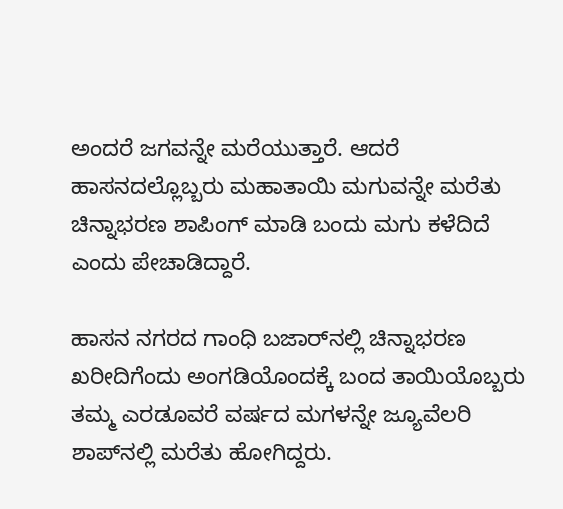ಅಂದರೆ ಜಗವನ್ನೇ ಮರೆಯುತ್ತಾರೆ. ಆದರೆ ಹಾಸನದಲ್ಲೊಬ್ಬರು ಮಹಾತಾಯಿ ಮಗುವನ್ನೇ ಮರೆತು ಚಿನ್ನಾಭರಣ ಶಾಪಿಂಗ್ ಮಾಡಿ ಬಂದು ಮಗು ಕಳೆದಿದೆ ಎಂದು ಪೇಚಾಡಿದ್ದಾರೆ.

ಹಾಸನ ನಗರದ ಗಾಂಧಿ ಬಜಾರ್‌ನಲ್ಲಿ ಚಿನ್ನಾಭರಣ ಖರೀದಿಗೆಂದು ಅಂಗಡಿಯೊಂದಕ್ಕೆ ಬಂದ ತಾಯಿಯೊಬ್ಬರು ತಮ್ಮ ಎರಡೂವರೆ ವರ್ಷದ ಮಗಳನ್ನೇ ಜ್ಯೂವೆಲರಿ ಶಾಪ್‌ನಲ್ಲಿ ಮರೆತು ಹೋಗಿದ್ದರು.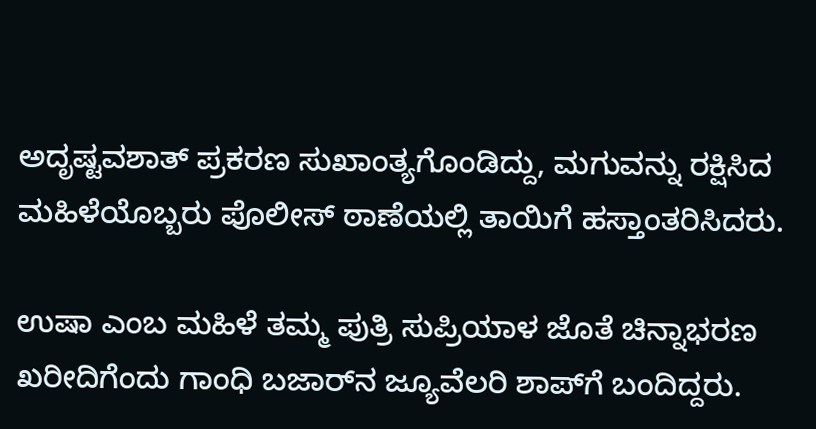ಅದೃಷ್ಟವಶಾತ್ ಪ್ರಕರಣ ಸುಖಾಂತ್ಯಗೊಂಡಿದ್ದು, ಮಗುವನ್ನು ರಕ್ಷಿಸಿದ ಮಹಿಳೆಯೊಬ್ಬರು ಪೊಲೀಸ್ ಠಾಣೆಯಲ್ಲಿ ತಾಯಿಗೆ ಹಸ್ತಾಂತರಿಸಿದರು.

ಉಷಾ ಎಂಬ ಮಹಿಳೆ ತಮ್ಮ ಪುತ್ರಿ ಸುಪ್ರಿಯಾಳ ಜೊತೆ ಚಿನ್ನಾಭರಣ ಖರೀದಿಗೆಂದು ಗಾಂಧಿ ಬಜಾರ್‌ನ ಜ್ಯೂವೆಲರಿ ಶಾಪ್‌ಗೆ ಬಂದಿದ್ದರು.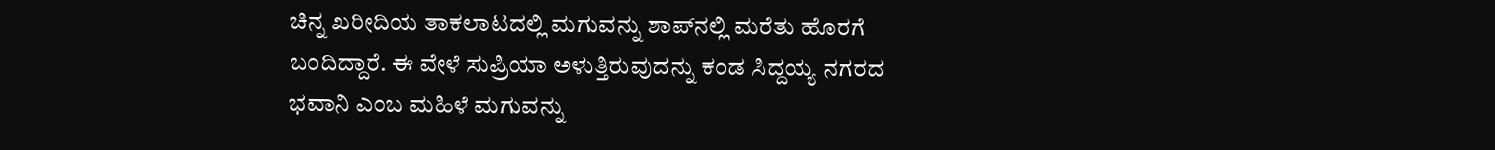ಚಿನ್ನ ಖರೀದಿಯ ತಾಕಲಾಟದಲ್ಲಿ ಮಗುವನ್ನು ಶಾಪ್‌ನಲ್ಲಿ ಮರೆತು ಹೊರಗೆ ಬಂದಿದ್ದಾರೆ. ಈ ವೇಳೆ ಸುಪ್ರಿಯಾ ಅಳುತ್ತಿರುವುದನ್ನು ಕಂಡ ಸಿದ್ದಯ್ಯ ನಗರದ ಭವಾನಿ ಎಂಬ ಮಹಿಳೆ ಮಗುವನ್ನು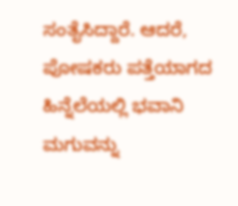ಸಂತೈಸಿದ್ದಾರೆ. ಆದರೆ, ಪೋಷಕರು ಪತ್ತೆಯಾಗದ ಹಿನ್ನೆಲೆಯಲ್ಲಿ ಭವಾನಿ ಮಗುವನ್ನು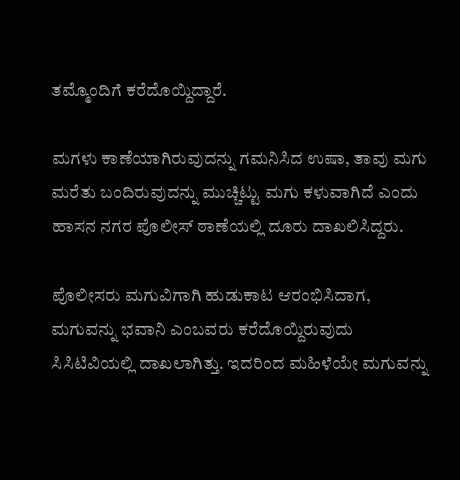ತಮ್ಮೊಂದಿಗೆ ಕರೆದೊಯ್ದಿದ್ದಾರೆ.

ಮಗಳು ಕಾಣೆಯಾಗಿರುವುದನ್ನು ಗಮನಿಸಿದ ಉಷಾ, ತಾವು ಮಗು ಮರೆತು ಬಂದಿರುವುದನ್ನು ಮುಚ್ಚಿಟ್ಟು ಮಗು ಕಳುವಾಗಿದೆ ಎಂದು ಹಾಸನ ನಗರ ಪೊಲೀಸ್ ಠಾಣೆಯಲ್ಲಿ ದೂರು ದಾಖಲಿಸಿದ್ದರು.

ಪೊಲೀಸರು ಮಗುವಿಗಾಗಿ ಹುಡುಕಾಟ ಆರಂಭಿಸಿದಾಗ, ಮಗುವನ್ನು ಭವಾನಿ ಎಂಬವರು ಕರೆದೊಯ್ದಿರುವುದು ಸಿಸಿಟಿವಿಯಲ್ಲಿ ದಾಖಲಾಗಿತ್ತು. ಇದರಿಂದ ಮಹಿಳೆಯೇ ಮಗುವನ್ನು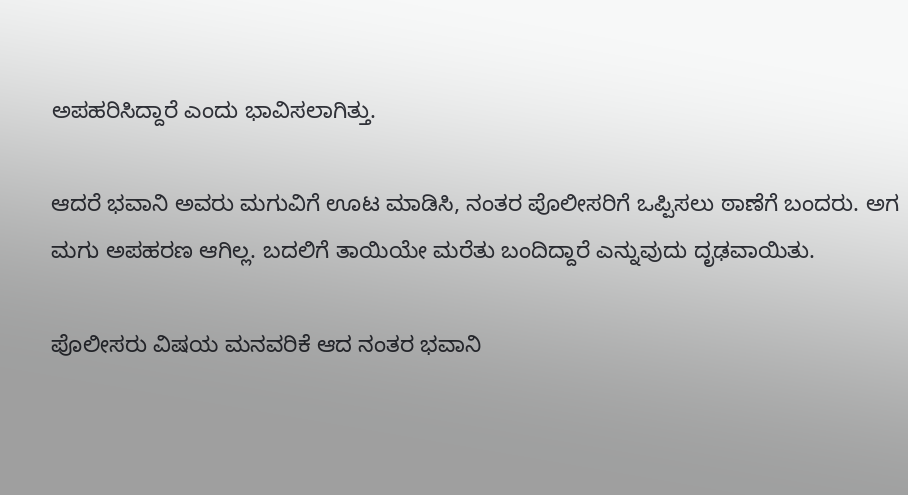ಅಪಹರಿಸಿದ್ದಾರೆ ಎಂದು ಭಾವಿಸಲಾಗಿತ್ತು.

ಆದರೆ ಭವಾನಿ ಅವರು ಮಗುವಿಗೆ ಊಟ ಮಾಡಿಸಿ, ನಂತರ ಪೊಲೀಸರಿಗೆ ಒಪ್ಪಿಸಲು ಠಾಣೆಗೆ ಬಂದರು. ಅಗ ಮಗು ಅಪಹರಣ ಆಗಿಲ್ಲ. ಬದಲಿಗೆ ತಾಯಿಯೇ ಮರೆತು ಬಂದಿದ್ದಾರೆ ಎನ್ನುವುದು ದೃಢವಾಯಿತು.

ಪೊಲೀಸರು ವಿಷಯ ಮನವರಿಕೆ ಆದ ನಂತರ ಭವಾನಿ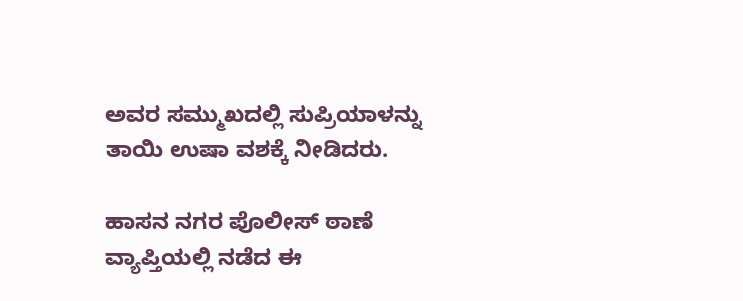ಅವರ ಸಮ್ಮುಖದಲ್ಲಿ ಸುಪ್ರಿಯಾಳನ್ನು ತಾಯಿ ಉಷಾ ವಶಕ್ಕೆ ನೀಡಿದರು.

ಹಾಸನ ನಗರ ಪೊಲೀಸ್ ಠಾಣೆ ವ್ಯಾಪ್ತಿಯಲ್ಲಿ ನಡೆದ ಈ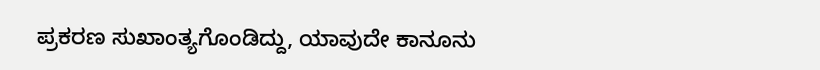ಪ್ರಕರಣ ಸುಖಾಂತ್ಯಗೊಂಡಿದ್ದು, ಯಾವುದೇ ಕಾನೂನು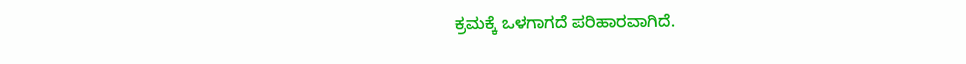ಕ್ರಮಕ್ಕೆ ಒಳಗಾಗದೆ ಪರಿಹಾರವಾಗಿದೆ.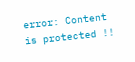error: Content is protected !!